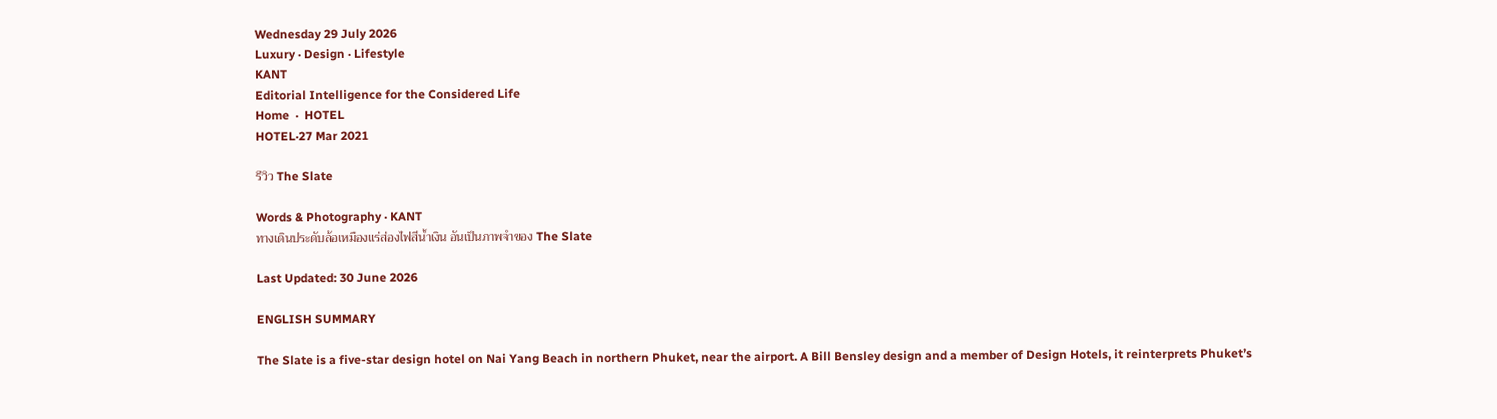Wednesday 29 July 2026
Luxury · Design · Lifestyle
KANT
Editorial Intelligence for the Considered Life
Home  ·  HOTEL
HOTEL·27 Mar 2021

รีวิว The Slate

Words & Photography · KANT
ทางเดินประดับล้อเหมืองแร่ส่องไฟสีน้ำเงิน อันเป็นภาพจำของ The Slate

Last Updated: 30 June 2026

ENGLISH SUMMARY

The Slate is a five-star design hotel on Nai Yang Beach in northern Phuket, near the airport. A Bill Bensley design and a member of Design Hotels, it reinterprets Phuket’s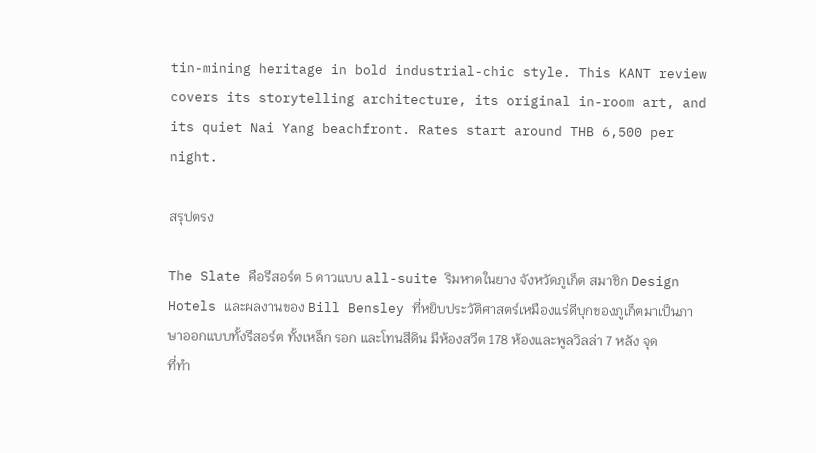tin-mining heritage in bold industrial-chic style. This KANT review covers its storytelling architecture, its original in-room art, and its quiet Nai Yang beachfront. Rates start around THB 6,500 per night.

สรุปตรง

The Slate คือรีสอร์ต 5 ดาวแบบ all-suite ริมหาดในยาง จังหวัดภูเก็ต สมาชิก Design Hotels และผลงานของ Bill Bensley ที่หยิบประวัติศาสตร์เหมืองแร่ดีบุกของภูเก็ตมาเป็นภาษาออกแบบทั้งรีสอร์ต ทั้งเหล็ก รอก และโทนสีดิน มีห้องสวีต 178 ห้องและพูลวิลล่า 7 หลัง จุดที่ทำ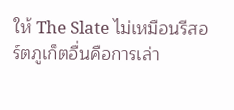ให้ The Slate ไม่เหมือนรีสอร์ตภูเก็ตอื่นคือการเล่า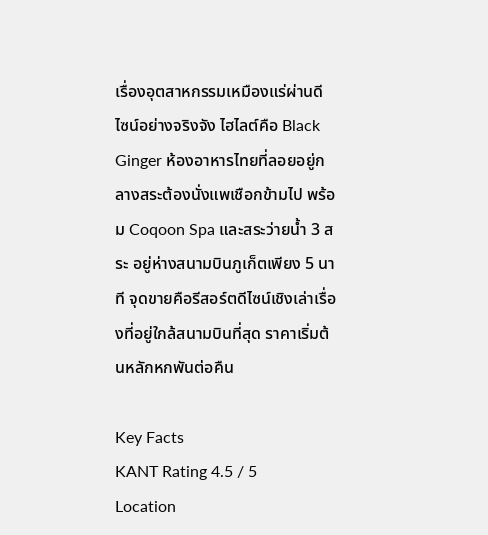เรื่องอุตสาหกรรมเหมืองแร่ผ่านดีไซน์อย่างจริงจัง ไฮไลต์คือ Black Ginger ห้องอาหารไทยที่ลอยอยู่กลางสระต้องนั่งแพเชือกข้ามไป พร้อม Coqoon Spa และสระว่ายน้ำ 3 สระ อยู่ห่างสนามบินภูเก็ตเพียง 5 นาที จุดขายคือรีสอร์ตดีไซน์เชิงเล่าเรื่องที่อยู่ใกล้สนามบินที่สุด ราคาเริ่มต้นหลักหกพันต่อคืน

Key Facts
KANT Rating 4.5 / 5
Location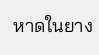หาดในยาง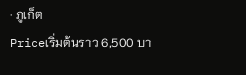· ภูเก็ต
Priceเริ่มต้นราว 6,500 บา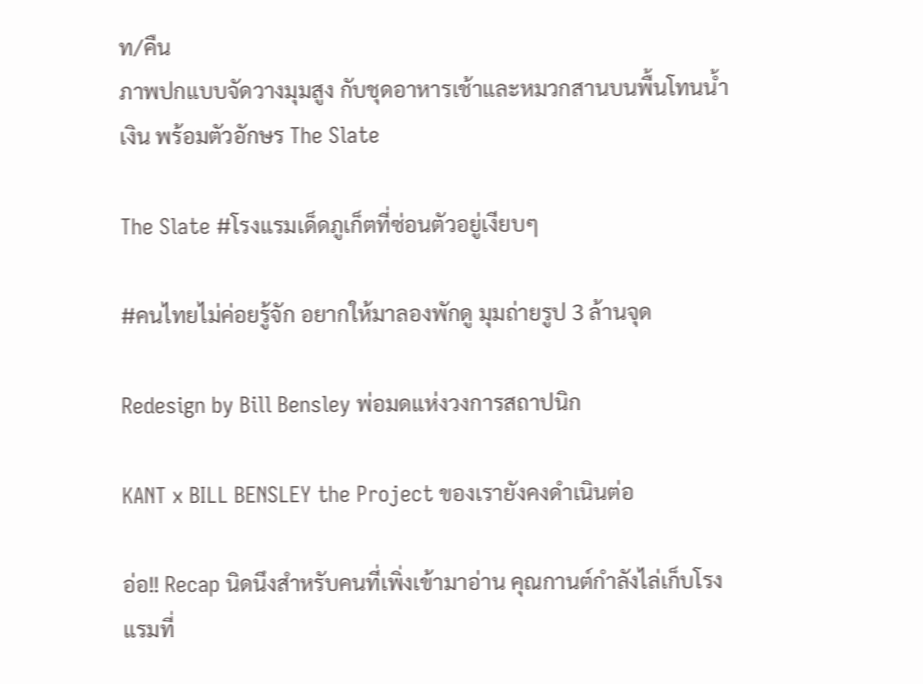ท/คืน
ภาพปกแบบจัดวางมุมสูง กับชุดอาหารเช้าและหมวกสานบนพื้นโทนน้ำเงิน พร้อมตัวอักษร The Slate

The Slate #โรงแรมเด็ดภูเก็ตที่ซ่อนตัวอยู่เงียบๆ

#คนไทยไม่ค่อยรู้จัก อยากให้มาลองพักดู มุมถ่ายรูป 3 ล้านจุด

Redesign by Bill Bensley พ่อมดแห่งวงการสถาปนิก

KANT x BILL BENSLEY the Project ของเรายังคงดำเนินต่อ

อ่อ!! Recap นิดนึงสำหรับคนที่เพิ่งเข้ามาอ่าน คุณกานต์กำลังไล่เก็บโรงแรมที่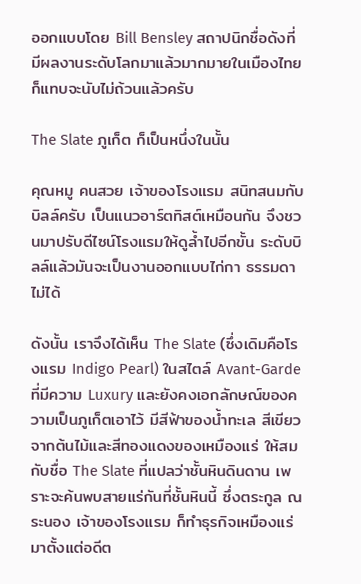ออกแบบโดย Bill Bensley สถาปนิกชื่อดังที่มีผลงานระดับโลกมาแล้วมากมายในเมืองไทยก็แทบจะนับไม่ถ้วนแล้วครับ

The Slate ภูเก็ต ก็เป็นหนึ่งในนั้น

คุณหมู คนสวย เจ้าของโรงแรม สนิทสนมกับบิลล์ครับ เป็นแนวอาร์ตทิสต์เหมือนกัน จึงชวนมาปรับดีไซน์โรงแรมให้ดูล้ำไปอีกขั้น ระดับบิลล์แล้วมันจะเป็นงานออกแบบไก่กา ธรรมดาไม่ได้

ดังนั้น เราจึงได้เห็น The Slate (ซึ่งเดิมคือโรงแรม Indigo Pearl) ในสไตล์ Avant-Garde ที่มีความ Luxury และยังคงเอกลักษณ์ของความเป็นภูเก็ตเอาไว้ มีสีฟ้าของน้ำทะเล สีเขียวจากต้นไม้และสีทองแดงของเหมืองแร่ ให้สมกับชื่อ The Slate ที่แปลว่าชั้นหินดินดาน เพราะจะค้นพบสายแร่กันที่ชั้นหินนี้ ซึ่งตระกูล ณ ระนอง เจ้าของโรงแรม ก็ทำธุรกิจเหมืองแร่มาตั้งแต่อดีต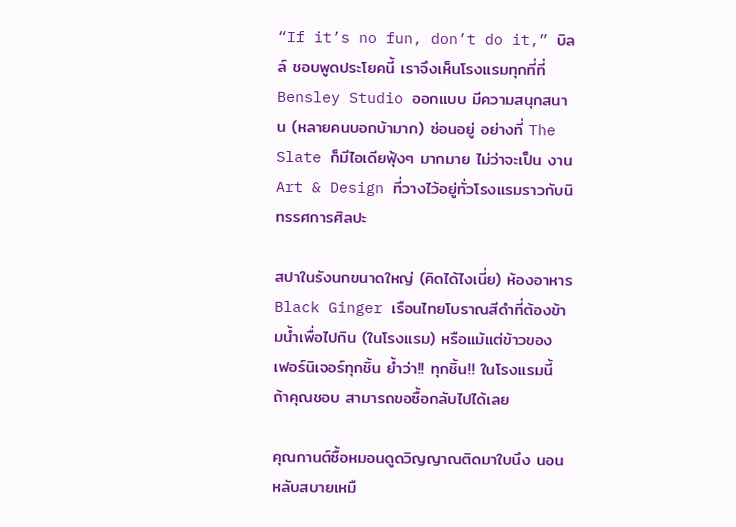“If it’s no fun, don’t do it,” บิลล์ ชอบพูดประโยคนี้ เราจึงเห็นโรงแรมทุกที่ที่ Bensley Studio ออกแบบ มีความสนุกสนาน (หลายคนบอกบ้ามาก) ซ่อนอยู่ อย่างที่ The Slate ก็มีไอเดียฟุ้งๆ มากมาย ไม่ว่าจะเป็น งาน Art & Design ที่วางไว้อยู่ทั่วโรงแรมราวกับนิทรรศการศิลปะ

สปาในรังนกขนาดใหญ่ (คิดได้ไงเนี่ย) ห้องอาหาร Black Ginger เรือนไทยโบราณสีดำที่ต้องข้ามน้ำเพื่อไปกิน (ในโรงแรม) หรือแม้แต่ข้าวของ เฟอร์นิเจอร์ทุกชิ้น ย้ำว่า!! ทุกชิ้น!! ในโรงแรมนี้ ถ้าคุณชอบ สามารถขอซื้อกลับไปได้เลย

คุณกานต์ซื้อหมอนดูดวิญญาณติดมาใบนึง นอนหลับสบายเหมื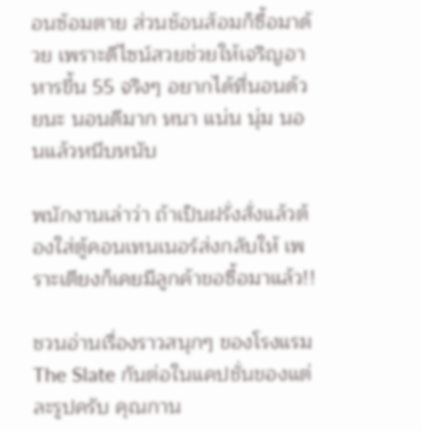อนซ้อมตาย ส่วนช้อนส้อมก็ซื้อมาด้วย เพราะดีไซน์สวยช่วยให้เจริญอาหารขึ้น 55 จริงๆ อยากได้ที่นอนด้วยนะ นอนดีมาก หนา แน่น นุ่ม นอนแล้วหนึบหนับ

พนักงานเล่าว่า ถ้าเป็นฝรั่งสั่งแล้วต้องใส่ตู้คอนเทนเนอร์ส่งกลับให้ เพราะเตียงก็เคยมีลูกค้าขอซื้อมาแล้ว!!

ชวนอ่านเรื่องราวสนุกๆ ของโรงแรม The Slate กันต่อในแคปชั่นของแต่ละรูปครับ คุณกาน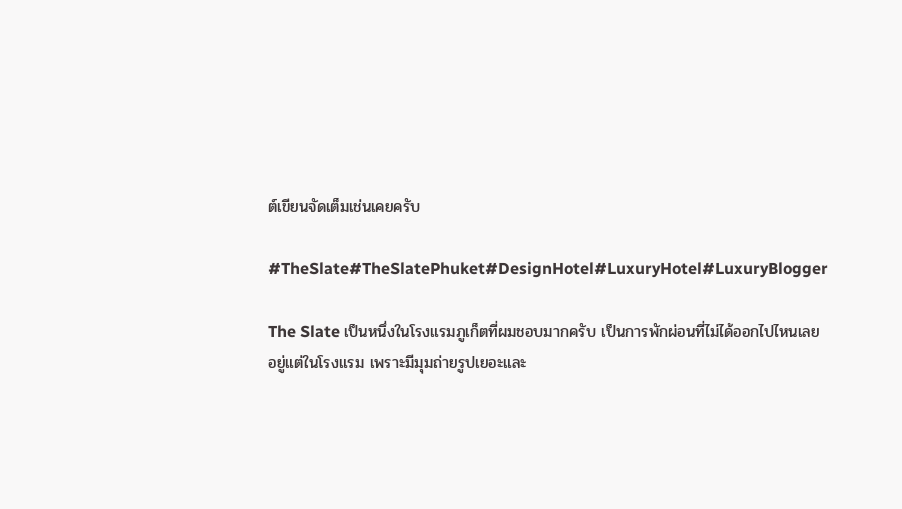ต์เขียนจัดเต็มเช่นเคยครับ

#TheSlate#TheSlatePhuket#DesignHotel#LuxuryHotel#LuxuryBlogger

The Slate เป็นหนึ่งในโรงแรมภูเก็ตที่ผมชอบมากครับ เป็นการพักผ่อนที่ไม่ได้ออกไปไหนเลย อยู่แต่ในโรงแรม เพราะมีมุมถ่ายรูปเยอะและ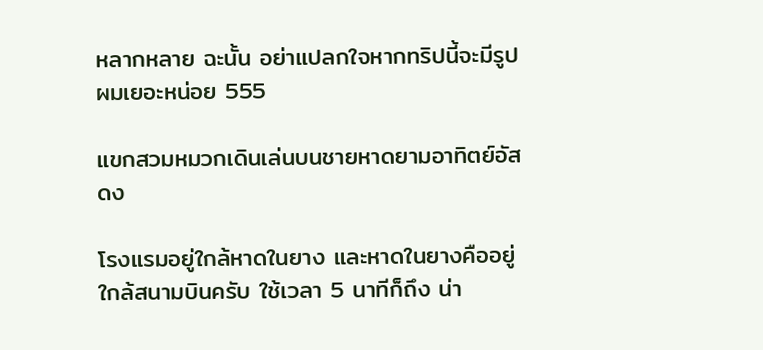หลากหลาย ฉะนั้น อย่าแปลกใจหากทริปนี้จะมีรูปผมเยอะหน่อย 555

แขกสวมหมวกเดินเล่นบนชายหาดยามอาทิตย์อัสดง

โรงแรมอยู่ใกล้หาดในยาง และหาดในยางคืออยู่ใกล้สนามบินครับ ใช้เวลา 5 นาทีก็ถึง น่า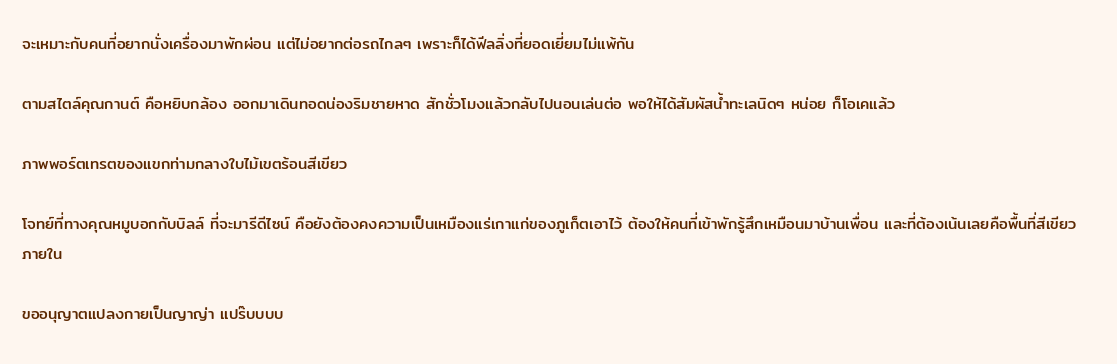จะเหมาะกับคนที่อยากนั่งเครื่องมาพักผ่อน แต่ไม่อยากต่อรถไกลๆ เพราะก็ได้ฟีลลิ่งที่ยอดเยี่ยมไม่แพ้กัน

ตามสไตล์คุณกานต์ คือหยิบกล้อง ออกมาเดินทอดน่องริมชายหาด สักชั่วโมงแล้วกลับไปนอนเล่นต่อ พอให้ได้สัมผัสน้ำทะเลนิดๆ หน่อย ก็โอเคแล้ว

ภาพพอร์ตเทรตของแขกท่ามกลางใบไม้เขตร้อนสีเขียว

โจทย์ที่ทางคุณหมูบอกกับบิลล์ ที่จะมารีดีไซน์ คือยังต้องคงความเป็นเหมืองแร่เกาแก่ของภูเก็ตเอาไว้ ต้องให้คนที่เข้าพักรู้สึกเหมือนมาบ้านเพื่อน และที่ต้องเน้นเลยคือพื้นที่สีเขียวภายใน

ขออนุญาตแปลงกายเป็นญาญ่า แปร๊บบบบ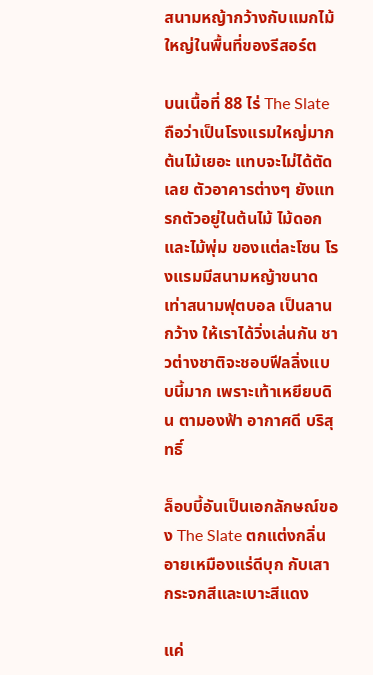สนามหญ้ากว้างกับแมกไม้ใหญ่ในพื้นที่ของรีสอร์ต

บนเนื้อที่ 88 ไร่ The Slate ถือว่าเป็นโรงแรมใหญ่มาก ต้นไม้เยอะ แทบจะไม่ได้ตัดเลย ตัวอาคารต่างๆ ยังแทรกตัวอยู่ในต้นไม้ ไม้ดอกและไม้พุ่ม ของแต่ละโซน โรงแรมมีสนามหญ้าขนาดเท่าสนามฟุตบอล เป็นลานกว้าง ให้เราได้วิ่งเล่นกัน ชาวต่างชาติจะชอบฟีลลิ่งแบบนี้มาก เพราะเท้าเหยียบดิน ตามองฟ้า อากาศดี บริสุทธิ์

ล็อบบี้อันเป็นเอกลักษณ์ของ The Slate ตกแต่งกลิ่นอายเหมืองแร่ดีบุก กับเสากระจกสีและเบาะสีแดง

แค่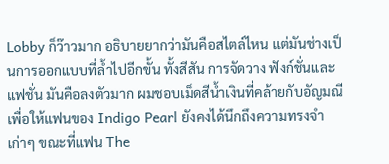Lobby ก็ว๊าวมาก อธิบายยากว่ามันคือสไตล์ไหน แต่มันช่างเป็นการออกแบบที่ล้ำไปอีกขั้น ทั้งสีสัน การจัดวาง ฟังก์ชั่นและแฟชั่น มันคือลงตัวมาก ผมชอบเม็ดสีน้ำเงินที่คล้ายกับอัญมณี เพื่อให้แฟนของ Indigo Pearl ยังคงได้นึกถึงความทรงจำเก่าๆ ขณะที่แฟน The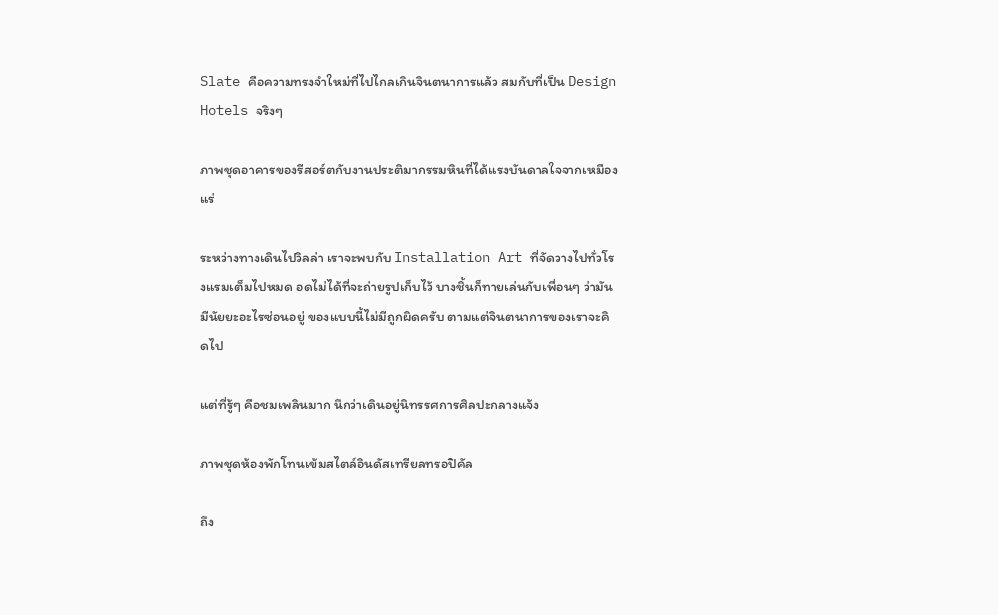Slate คือความทรงจำใหม่ที่ไปไกลเกินจินตนาการแล้ว สมกับที่เป็น Design Hotels จริงๆ

ภาพชุดอาคารของรีสอร์ตกับงานประติมากรรมหินที่ได้แรงบันดาลใจจากเหมืองแร่

ระหว่างทางเดินไปวิลล่า เราจะพบกับ Installation Art ที่จัดวางไปทั่วโรงแรมเต็มไปหมด อดไม่ได้ที่จะถ่ายรูปเก็บไว้ บางชิ้นก็ทายเล่นกับเพื่อนๆ ว่ามันมีนัยยะอะไรซ่อนอยู่ ของแบบนี้ไม่มีถูกผิดครับ ตามแต่จินตนาการของเราจะคิดไป

แต่ที่รู้ๆ คือชมเพลินมาก นึกว่าเดินอยู่นิทรรศการศิลปะกลางแจ้ง

ภาพชุดห้องพักโทนเข้มสไตล์อินดัสเทรียลทรอปิคัล

ถึง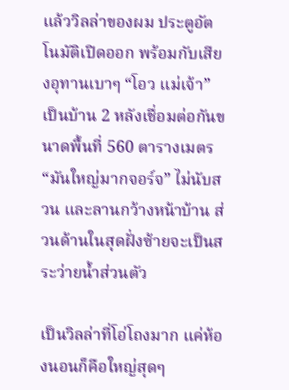แล้ววิลล่าของผม ประตูอัตโนมัติเปิดออก พร้อมกับเสียงอุทานเบาๆ “โอว แม่เจ้า” เป็นบ้าน 2 หลังเชื่อมต่อกันขนาดพื้นที่ 560 ตารางเมตร “มันใหญ่มากจอร์จ” ไม่นับสวน และลานกว้างหน้าบ้าน ส่วนด้านในสุดฝั่งซ้ายจะเป็นสระว่ายน้ำส่วนตัว

เป็นวิลล่าที่โอ่โถงมาก แค่ห้องนอนก็คือใหญ่สุดๆ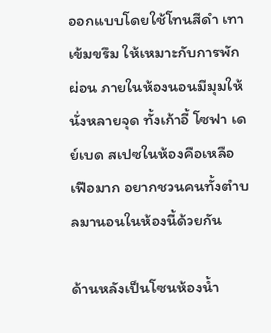ออกแบบโดยใช้โทนสีดำ เทาเข้มขรึม ให้เหมาะกับการพักผ่อน ภายในห้องนอนมีมุมให้นั่งหลายจุด ทั้งเก้าอี้ โซฟา เดย์เบด สเปซในห้องคือเหลือเฟือมาก อยากชวนคนทั้งตำบลมานอนในห้องนี้ด้วยกัน

ด้านหลังเป็นโซนห้องน้ำ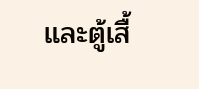และตู้เสื้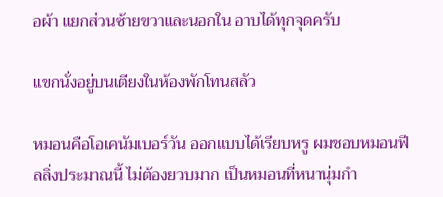อผ้า แยกส่วนซ้ายขวาและนอกใน อาบได้ทุกจุดครับ

แขกนั่งอยู่บนเตียงในห้องพักโทนสลัว

หมอนคือโอเคนัมเบอร์วัน ออกแบบได้เรียบหรู ผมชอบหมอนฟีลลิ่งประมาณนี้ ไม่ต้องยวบมาก เป็นหมอนที่หนานุ่มกำ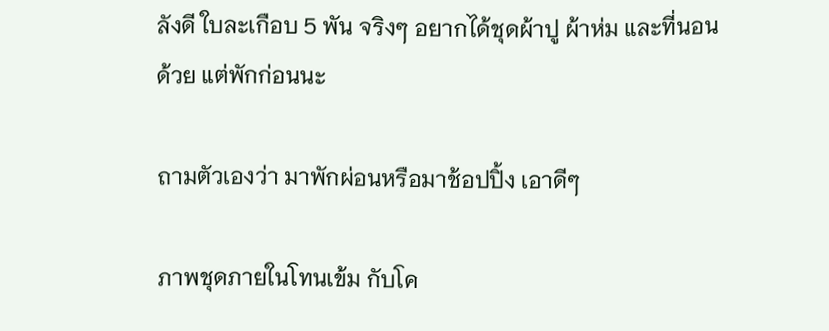ลังดี ใบละเกือบ 5 พัน จริงๆ อยากได้ชุดผ้าปู ผ้าห่ม และที่นอนด้วย แต่พักก่อนนะ

ถามตัวเองว่า มาพักผ่อนหรือมาช้อปปิ้ง เอาดีๆ

ภาพชุดภายในโทนเข้ม กับโค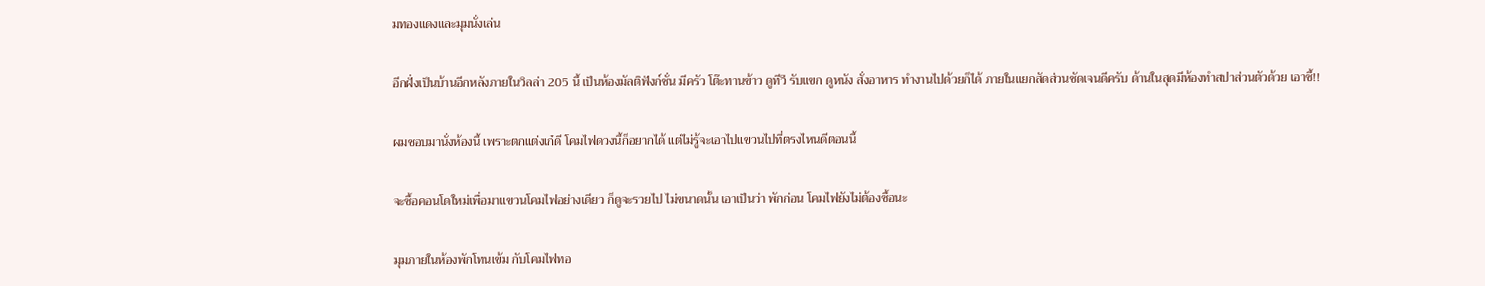มทองแดงและมุมนั่งเล่น

อีกฝั่งเป็นบ้านอีกหลังภายในวิลล่า 205 นี้ เป็นห้องมัลติฟังก์ชั่น มีครัว โต๊ะทานข้าว ดูทีวี รับแขก ดูหนัง สั่งอาหาร ทำงานไปด้วยก็ได้ ภายในแยกสัดส่วนชัดเจนดีครับ ด้านในสุดมีห้องทำสปาส่วนตัวด้วย เอาซี้!!

ผมชอบมานั่งห้องนี้ เพราะตกแต่งเก๋ดี โคมไฟดวงนี้ก็อยากได้ แต่ไม่รู้จะเอาไปแขวนไปที่ตรงไหนดีตอนนี้

จะซื้อคอนโดใหม่เพื่อมาแขวนโคมไฟอย่างเดียว ก็ดูจะรวยไป ไม่ขนาดนั้น เอาเป็นว่า พักก่อน โคมไฟยังไม่ต้องซื้อนะ

มุมภายในห้องพักโทนเข้ม กับโคมไฟทอ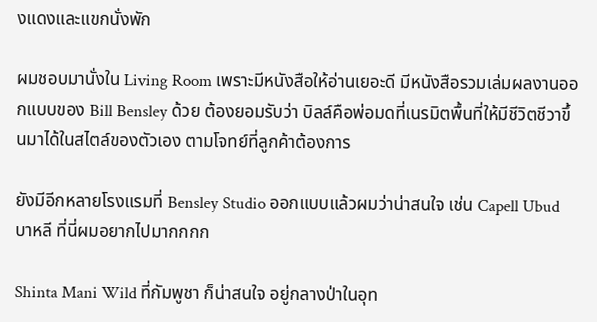งแดงและแขกนั่งพัก

ผมชอบมานั่งใน Living Room เพราะมีหนังสือให้อ่านเยอะดี มีหนังสือรวมเล่มผลงานออกแบบของ Bill Bensley ด้วย ต้องยอมรับว่า บิลล์คือพ่อมดที่เนรมิตพื้นที่ให้มีชีวิตชีวาขึ้นมาได้ในสไตล์ของตัวเอง ตามโจทย์ที่ลูกค้าต้องการ

ยังมีอีกหลายโรงแรมที่ Bensley Studio ออกแบบแล้วผมว่าน่าสนใจ เช่น Capell Ubud บาหลี ที่นี่ผมอยากไปมากกกก

Shinta Mani Wild ที่กัมพูชา ก็น่าสนใจ อยู่กลางป่าในอุท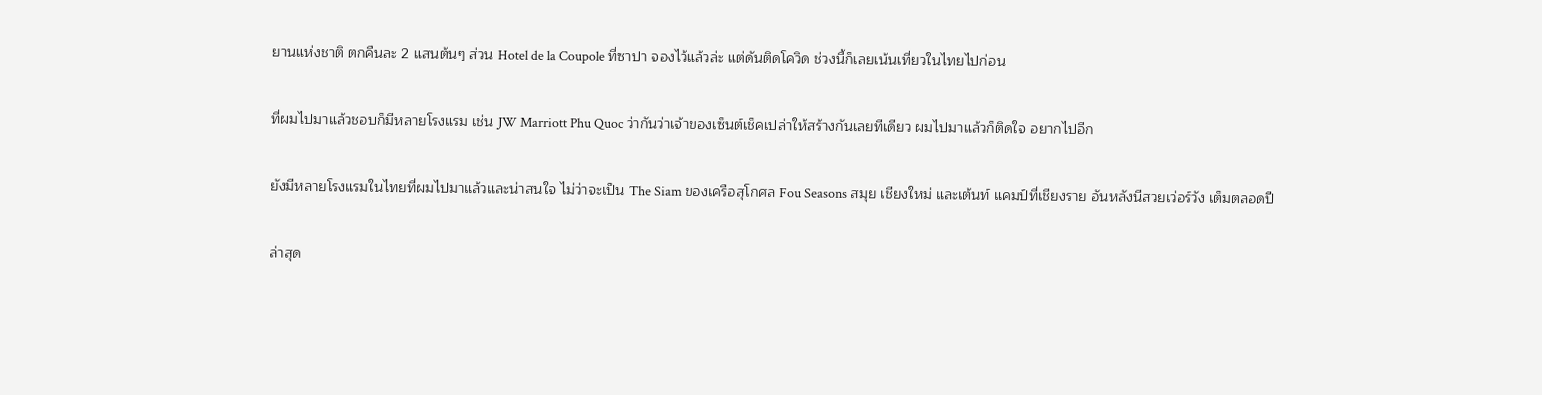ยานแห่งชาติ ตกคืนละ 2 แสนต้นๆ ส่วน Hotel de la Coupole ที่ซาปา จองไว้แล้วล่ะ แต่ดันติดโควิด ช่วงนี้ก็เลยเน้นเที่ยวในไทยไปก่อน

ที่ผมไปมาแล้วชอบก็มีหลายโรงแรม เช่น JW Marriott Phu Quoc ว่ากันว่าเจ้าของเซ็นต์เช็คเปล่าให้สร้างกันเลยทีเดียว ผมไปมาแล้วก็ติดใจ อยากไปอีก

ยังมีหลายโรงแรมในไทยที่ผมไปมาแล้วและน่าสนใจ ไม่ว่าจะเป็น The Siam ของเครือสุโกศล Fou Seasons สมุย เชียงใหม่ และเต้นท์ แคมป์ที่เชียงราย อันหลังนีสวยเว่อร์วัง เต็มตลอดปี

ล่าสุด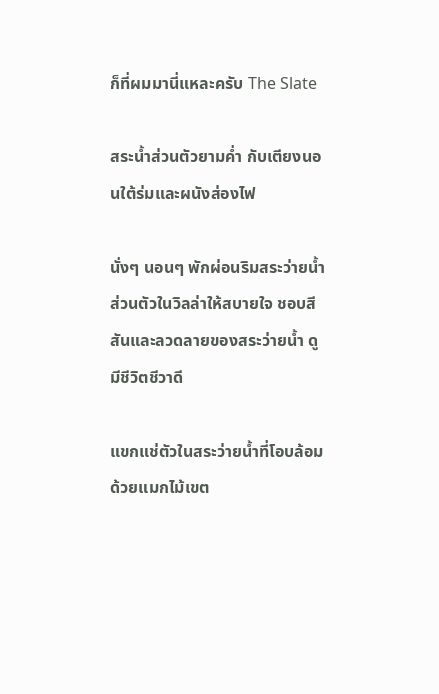ก็ที่ผมมานี่แหละครับ The Slate

สระน้ำส่วนตัวยามค่ำ กับเตียงนอนใต้ร่มและผนังส่องไฟ

นั่งๆ นอนๆ พักผ่อนริมสระว่ายน้ำส่วนตัวในวิลล่าให้สบายใจ ชอบสีสันและลวดลายของสระว่ายน้ำ ดูมีชีวิตชีวาดี

แขกแช่ตัวในสระว่ายน้ำที่โอบล้อมด้วยแมกไม้เขต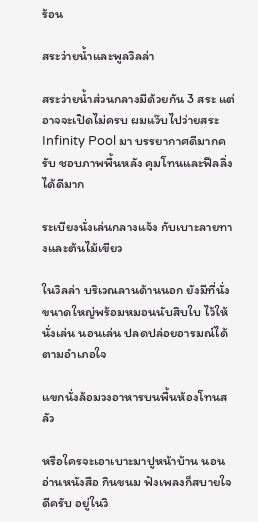ร้อน

สระว่ายน้ำและพูลวิลล่า

สระว่ายน้ำส่วนกลางมีด้วยกัน 3 สระ แต่อาจจะเปิดไม่ครบ ผมแว๊บไปว่ายสระ Infinity Pool มา บรรยากาศดีมากครับ ชอบภาพพื้นหลัง คุมโทนและฟีลลิ่งได้ดีมาก

ระเบียงนั่งเล่นกลางแจ้ง กับเบาะลายทางและต้นไม้เขียว

ในวิลล่า บริเวณลานด้านนอก ยังมีที่นั่งขนาดใหญ่พร้อมหมอนนับสิบใบ ไว้ให้นั่งเล่น นอนเล่น ปลดปล่อยอารมณ์ได้ตามอำเภอใจ

แขกนั่งล้อมวงอาหารบนพื้นห้องโทนสลัว

หรือใครจะเอาเบาะมาปูหน้าบ้าน นอนอ่านหนังสือ กินขนม ฟังเพลงก็สบายใจดีครับ อยู่ในวิ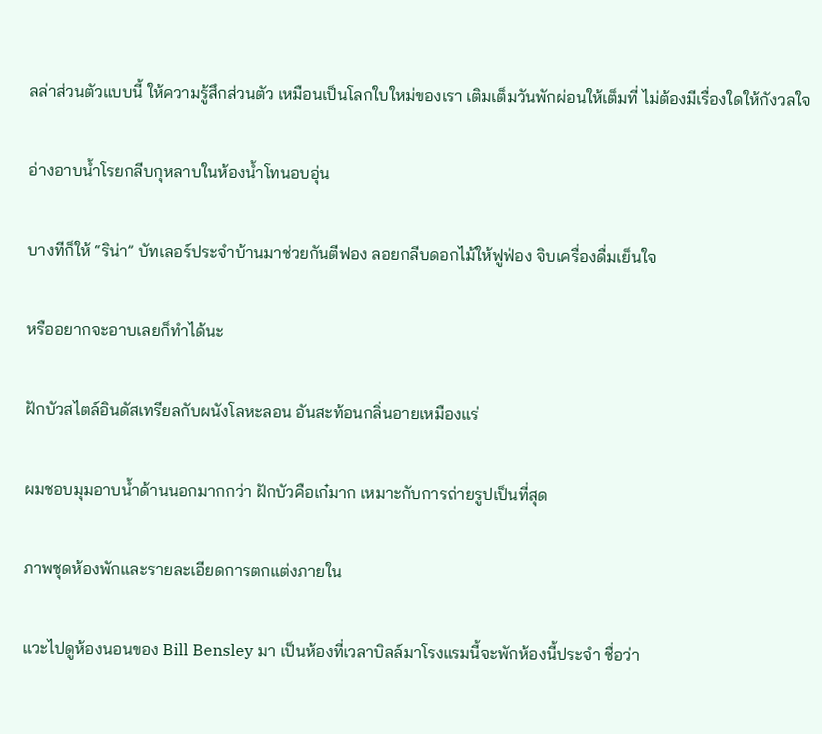ลล่าส่วนตัวแบบนี้ ให้ความรู้สึกส่วนตัว เหมือนเป็นโลกใบใหม่ของเรา เติมเต็มวันพักผ่อนให้เต็มที่ ไม่ต้องมีเรื่องใดให้กังวลใจ

อ่างอาบน้ำโรยกลีบกุหลาบในห้องน้ำโทนอบอุ่น

บางทีก็ให้ “ริน่า” บัทเลอร์ประจำบ้านมาช่วยกันตีฟอง ลอยกลีบดอกไม้ให้ฟูฟ่อง จิบเครื่องดื่มเย็นใจ

หรืออยากจะอาบเลยก็ทำได้นะ

ฝักบัวสไตล์อินดัสเทรียลกับผนังโลหะลอน อันสะท้อนกลิ่นอายเหมืองแร่

ผมชอบมุมอาบน้ำด้านนอกมากกว่า ฝักบัวคือเก๋มาก เหมาะกับการถ่ายรูปเป็นที่สุด

ภาพชุดห้องพักและรายละเอียดการตกแต่งภายใน

แวะไปดูห้องนอนของ Bill Bensley มา เป็นห้องที่เวลาบิลล์มาโรงแรมนี้จะพักห้องนี้ประจำ ชื่อว่า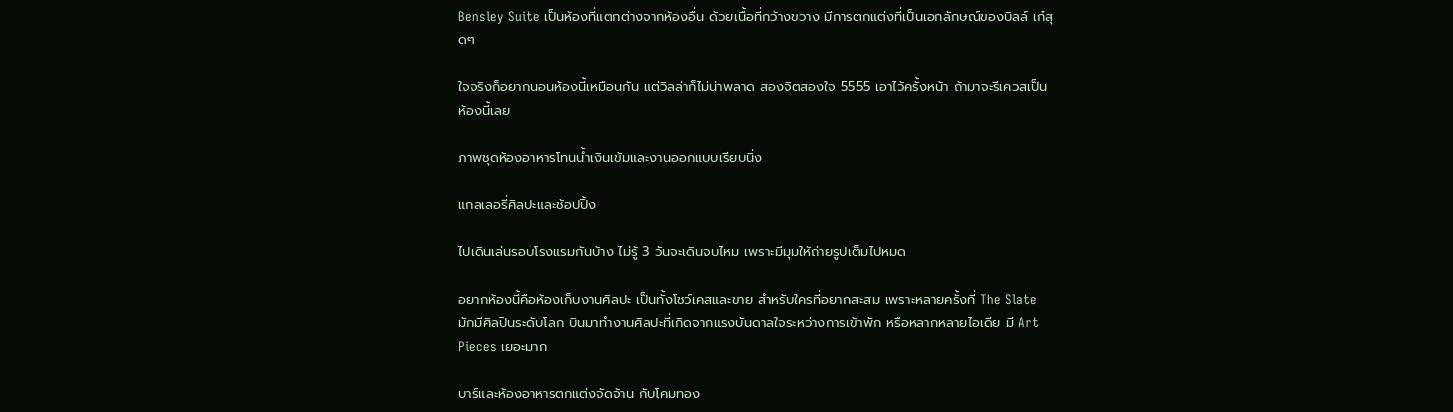Bensley Suite เป็นห้องที่แตกต่างจากห้องอื่น ด้วยเนื้อที่กว้างขวาง มีการตกแต่งที่เป็นเอกลักษณ์ของบิลล์ เก๋สุดๆ

ใจจริงก็อยากนอนห้องนี้เหมือนกัน แต่วิลล่าก็ไม่น่าพลาด สองจิตสองใจ 5555 เอาไว้ครั้งหน้า ถ้ามาจะรีเควสเป็นห้องนี้เลย

ภาพชุดห้องอาหารโทนน้ำเงินเข้มและงานออกแบบเรียบนิ่ง

แกลเลอรี่ศิลปะและช้อปปิ้ง

ไปเดินเล่นรอบโรงแรมกันบ้าง ไม่รู้ 3 วันจะเดินจบไหม เพราะมีมุมให้ถ่ายรูปเต็มไปหมด

อยากห้องนี้คือห้องเก็บงานศิลปะ เป็นทั้งโชว์เคสและขาย สำหรับใครที่อยากสะสม เพราะหลายครั้งที่ The Slate มักมีศิลปินระดับโลก บินมาทำงานศิลปะที่เกิดจากแรงบันดาลใจระหว่างการเข้าพัก หรือหลากหลายไอเดีย มี Art Pieces เยอะมาก

บาร์และห้องอาหารตกแต่งจัดจ้าน กับโคมทอง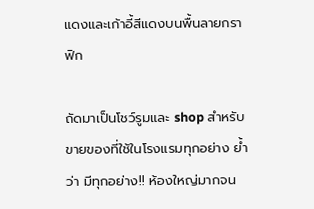แดงและเก้าอี้สีแดงบนพื้นลายกราฟิก

ถัดมาเป็นโชว์รูมและ shop สำหรับขายของที่ใช้ในโรงแรมทุกอย่าง ย้ำว่า มีทุกอย่าง!! ห้องใหญ่มากจน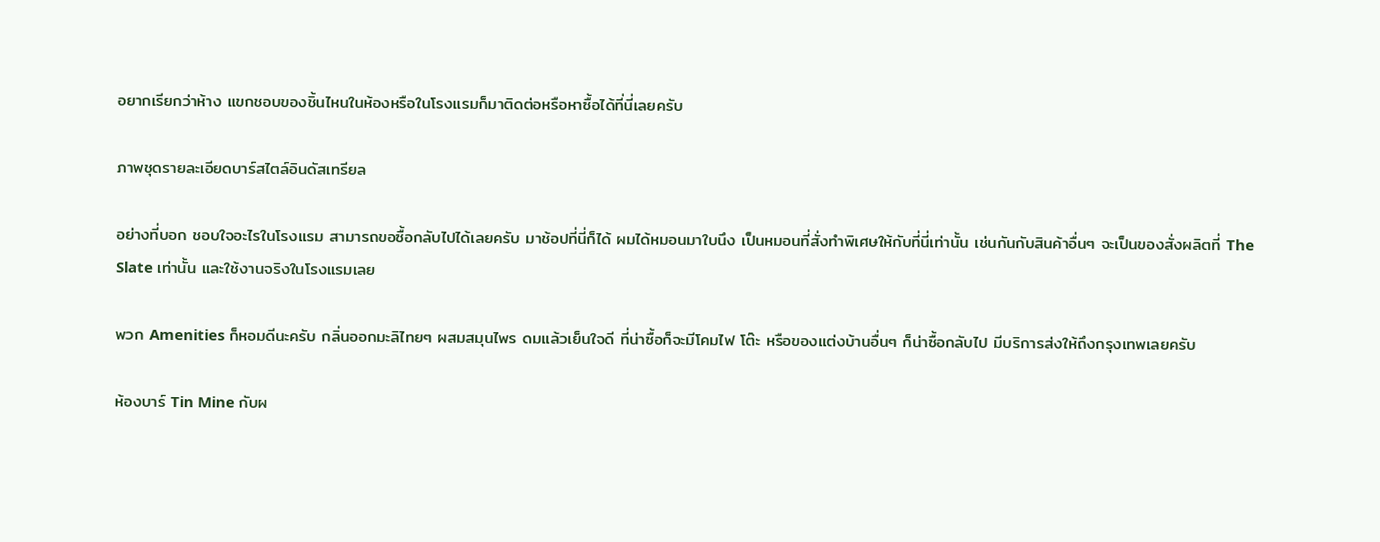อยากเรียกว่าห้าง แขกชอบของชิ้นไหนในห้องหรือในโรงแรมก็มาติดต่อหรือหาซื้อได้ที่นี่เลยครับ

ภาพชุดรายละเอียดบาร์สไตล์อินดัสเทรียล

อย่างที่บอก ชอบใจอะไรในโรงแรม สามารถขอซื้อกลับไปได้เลยครับ มาช้อปที่นี่ก็ได้ ผมได้หมอนมาใบนึง เป็นหมอนที่สั่งทำพิเศษให้กับที่นี่เท่านั้น เช่นกันกับสินค้าอื่นๆ จะเป็นของสั่งผลิตที่ The Slate เท่านั้น และใช้งานจริงในโรงแรมเลย

พวก Amenities ก็หอมดีนะครับ กลิ่นออกมะลิไทยๆ ผสมสมุนไพร ดมแล้วเย็นใจดี ที่น่าซื้อก็จะมีโคมไฟ โต๊ะ หรือของแต่งบ้านอื่นๆ ก็น่าซื้อกลับไป มีบริการส่งให้ถึงกรุงเทพเลยครับ

ห้องบาร์ Tin Mine กับผ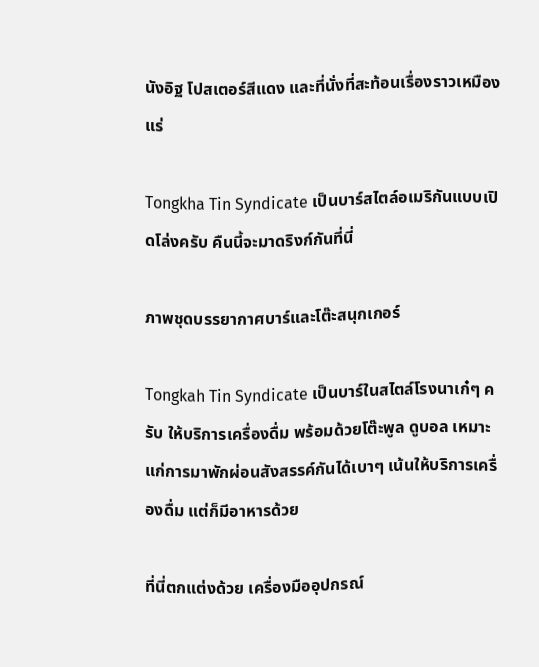นังอิฐ โปสเตอร์สีแดง และที่นั่งที่สะท้อนเรื่องราวเหมืองแร่

Tongkha Tin Syndicate เป็นบาร์สไตล์อเมริกันแบบเปิดโล่งครับ คืนนี้จะมาดริงก์กันที่นี่

ภาพชุดบรรยากาศบาร์และโต๊ะสนุกเกอร์

Tongkah Tin Syndicate เป็นบาร์ในสไตล์โรงนาเก๋ๆ ครับ ให้บริการเครื่องดื่ม พร้อมด้วยโต๊ะพูล ดูบอล เหมาะแก่การมาพักผ่อนสังสรรค์กันได้เบาๆ เน้นให้บริการเครื่องดื่ม แต่ก็มีอาหารด้วย

ที่นี่ตกแต่งด้วย เครื่องมืออุปกรณ์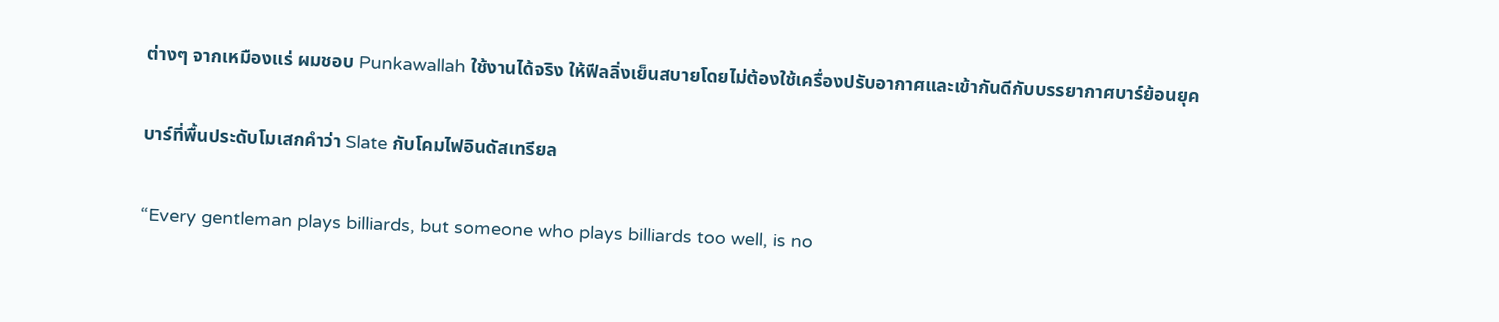ต่างๆ จากเหมืองแร่ ผมชอบ Punkawallah ใช้งานได้จริง ให้ฟีลลิ่งเย็นสบายโดยไม่ต้องใช้เครื่องปรับอากาศและเข้ากันดีกับบรรยากาศบาร์ย้อนยุค

บาร์ที่พื้นประดับโมเสกคำว่า Slate กับโคมไฟอินดัสเทรียล

“Every gentleman plays billiards, but someone who plays billiards too well, is no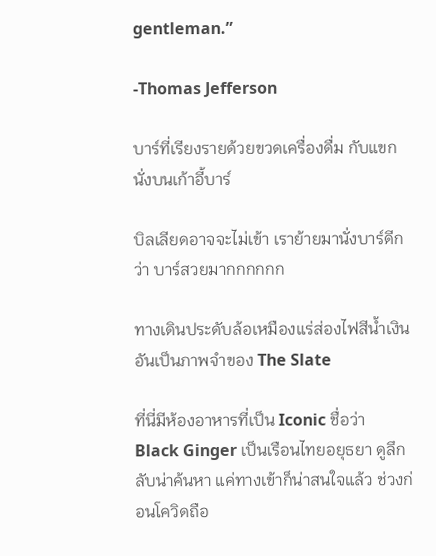gentleman.”

-Thomas Jefferson

บาร์ที่เรียงรายด้วยขวดเครื่องดื่ม กับแขกนั่งบนเก้าอี้บาร์

บิลเลียดอาจจะไม่เข้า เราย้ายมานั่งบาร์ดีกว่า บาร์สวยมากกกกกก

ทางเดินประดับล้อเหมืองแร่ส่องไฟสีน้ำเงิน อันเป็นภาพจำของ The Slate

ที่นี่มีห้องอาหารที่เป็น Iconic ชื่อว่า Black Ginger เป็นเรือนไทยอยุธยา ดูลึกลับน่าค้นหา แค่ทางเข้าก็น่าสนใจแล้ว ช่วงก่อนโควิดถือ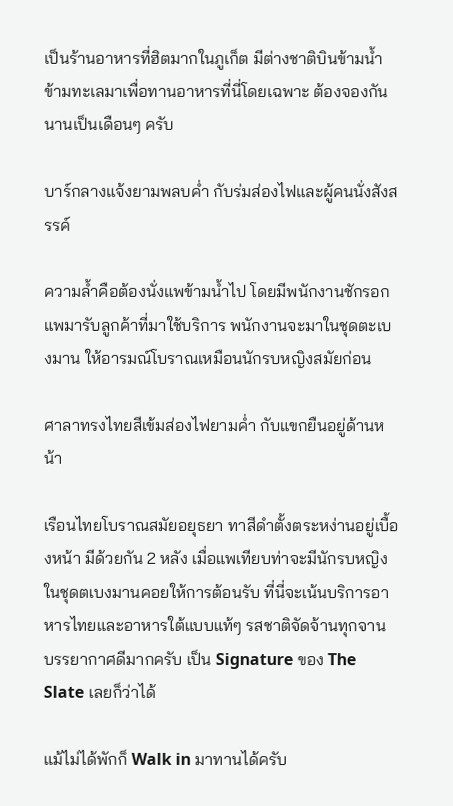เป็นร้านอาหารที่ฮิตมากในภูเก็ต มีต่างชาติบินข้ามน้ำข้ามทะเลมาเพื่อทานอาหารที่นี่โดยเฉพาะ ต้องจองกันนานเป็นเดือนๆ ครับ

บาร์กลางแจ้งยามพลบค่ำ กับร่มส่องไฟและผู้คนนั่งสังสรรค์

ความล้ำคือต้องนั่งแพข้ามน้ำไป โดยมีพนักงานชักรอกแพมารับลูกค้าที่มาใช้บริการ พนักงานจะมาในชุดตะเบงมาน ให้อารมณ์โบราณเหมือนนักรบหญิงสมัยก่อน

ศาลาทรงไทยสีเข้มส่องไฟยามค่ำ กับแขกยืนอยู่ด้านหน้า

เรือนไทยโบราณสมัยอยุธยา ทาสีดำตั้งตระหง่านอยู่เบื้องหน้า มีด้วยกัน 2 หลัง เมื่อแพเทียบท่าจะมีนักรบหญิงในชุดตเบงมานคอยให้การต้อนรับ ที่นี่จะเน้นบริการอาหารไทยและอาหารใต้แบบแท้ๆ รสชาติจัดจ้านทุกจาน บรรยากาศดีมากครับ เป็น Signature ของ The Slate เลยก็ว่าได้

แม้ไม่ได้พักก็ Walk in มาทานได้ครับ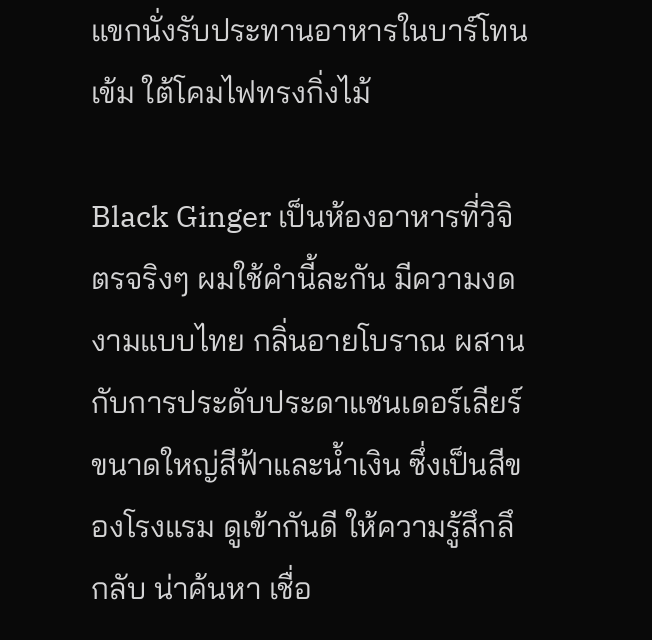แขกนั่งรับประทานอาหารในบาร์โทนเข้ม ใต้โคมไฟทรงกิ่งไม้

Black Ginger เป็นห้องอาหารที่วิจิตรจริงๆ ผมใช้คำนี้ละกัน มีความงดงามแบบไทย กลิ่นอายโบราณ ผสานกับการประดับประดาแชนเดอร์เลียร์ขนาดใหญ่สีฟ้าและน้ำเงิน ซึ่งเป็นสีของโรงแรม ดูเข้ากันดี ให้ความรู้สึกลึกลับ น่าค้นหา เชื่อ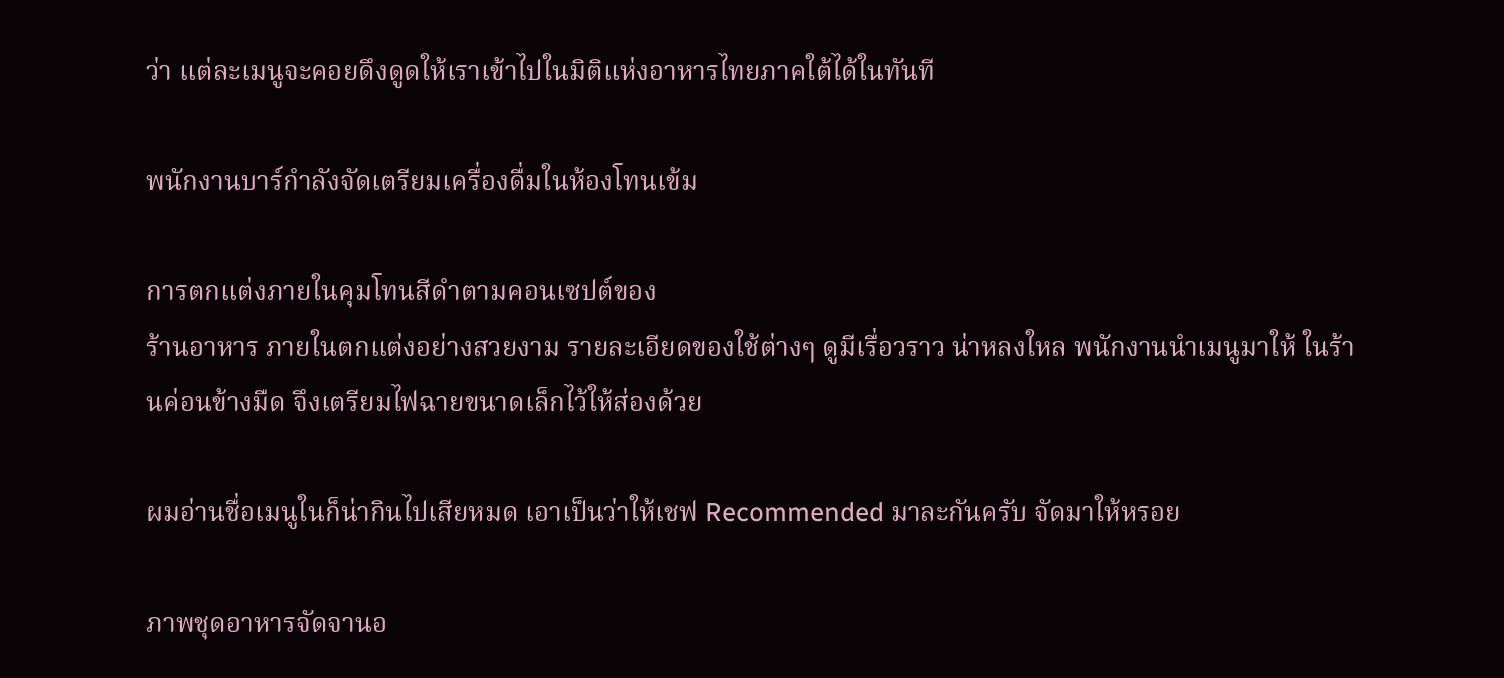ว่า แต่ละเมนูจะคอยดึงดูดให้เราเข้าไปในมิติแห่งอาหารไทยภาคใต้ได้ในทันที

พนักงานบาร์กำลังจัดเตรียมเครื่องดื่มในห้องโทนเข้ม

การตกแต่งภายในคุมโทนสีดำตามคอนเซปต์ของ
ร้านอาหาร ภายในตกแต่งอย่างสวยงาม รายละเอียดของใช้ต่างๆ ดูมีเรื่อวราว น่าหลงใหล พนักงานนำเมนูมาให้ ในร้านค่อนข้างมืด จึงเตรียมไฟฉายขนาดเล็กไว้ให้ส่องด้วย

ผมอ่านชื่อเมนูในก็น่ากินไปเสียหมด เอาเป็นว่าให้เชฟ Recommended มาละกันครับ จัดมาให้หรอย

ภาพชุดอาหารจัดจานอ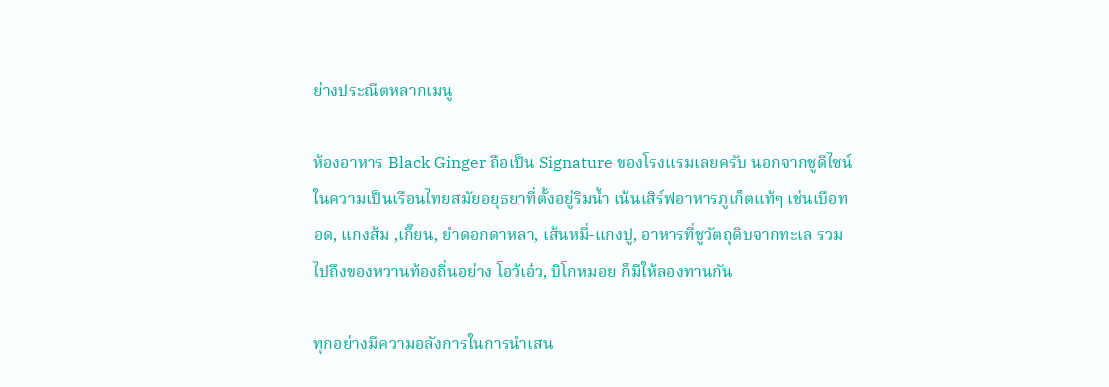ย่างประณีตหลากเมนู

ห้องอาหาร Black Ginger ถือเป็น Signature ของโรงแรมเลยครับ นอกจากชูดีไซน์ในความเป็นเรือนไทยสมัยอยุธยาที่ตั้งอยู่ริมน้ำ เน้นเสิร์ฟอาหารภูเก็ตแท้ๆ เช่นเบือทอด, แกงส้ม ,เกี๊ยน, ยำดอกดาหลา, เส้นหมี่-แกงปู, อาหารที่ชูวัตถุดิบจากทะเล รวมไปถึงของหวานท้องถิ่นอย่าง โอว้เอ๋ว, บิโกหมอย ก็มีให้ลองทานกัน

ทุกอย่างมีความอลังการในการนำเสน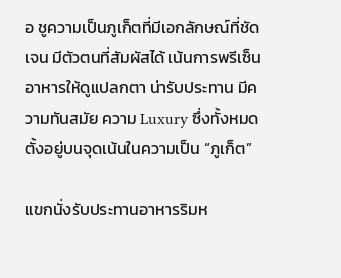อ ชูความเป็นภูเก็ตที่มีเอกลักษณ์ที่ชัดเจน มีตัวตนที่สัมผัสได้ เน้นการพรีเซ็นอาหารให้ดูแปลกตา น่ารับประทาน มีความทันสมัย ความ Luxury ซึ่งทั้งหมดตั้งอยู่บนจุดเน้นในความเป็น “ภูเก็ต”

แขกนั่งรับประทานอาหารริมห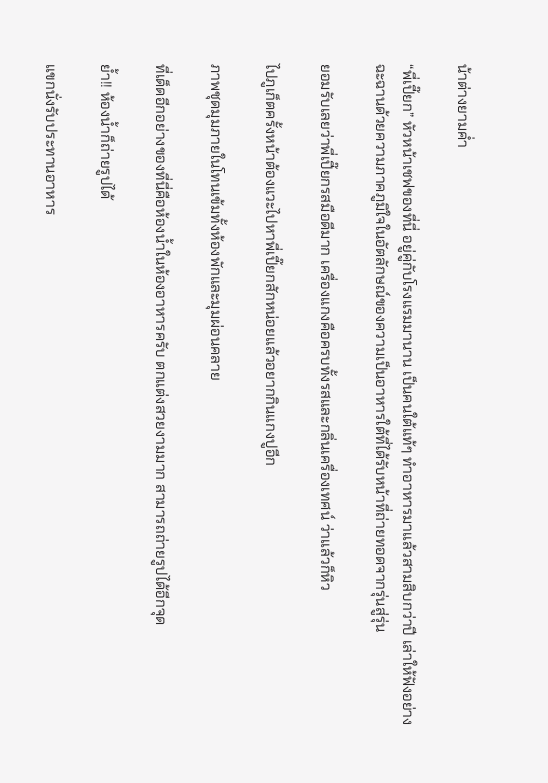น้าต่างยามค่ำ

“พี่เปี๊ยก” หัวหน้าเชฟของที่นี่ อยู่คู่กับโรงแรมมานาน เป็นคนใต้แท้ๆ ทำอาหารมาแล้วสามสิบกว่าปี เล่าให้ฟังอย่างฉะฉานด้วยความภาคภูมิใจในอัตลักษณ์ของความเป็นอาหารใต้ที่ได้รับหน้าที่ถ่ายทอดจากรุ่นสู่รุ่น

ยอมรับเลยว่าพี่เปี๊ยกรสมือดีมาก เครื่องแกงคือครบทั้งรสและกลิ่นเครื่องเทศน์ ว่าแล้วก็หิว

ไปภูเก็ตครั้งหน้าต้องแวะไปหาพี่เปี๊ยกสักหน่อยแล้วอยากกินแกงปูอีก

ภาพชุดมุมภายในโทนเข้มทั้งห้องพักและมุมผ่อนคลาย

ที่เด็ดอีกอย่างของที่นี่คือห้องน้ำในห้องอาหารครับ ตกแต่งสวยงามมาก สามารถถ่ายรูปได้อีกจุด

ย้ำ!! ห้องน้ำก็ถ่ายรูปได้

แขกนั่งรับประทานอาหาร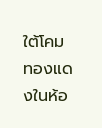ใต้โคมทองแดงในห้อ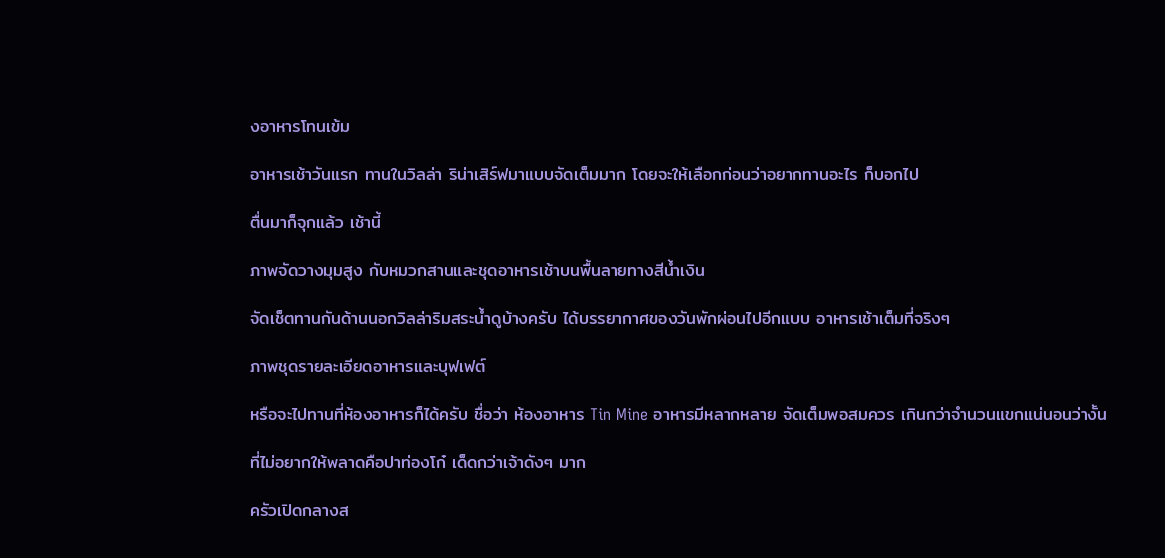งอาหารโทนเข้ม

อาหารเช้าวันแรก ทานในวิลล่า ริน่าเสิร์ฟมาแบบจัดเต็มมาก โดยจะให้เลือกก่อนว่าอยากทานอะไร ก็บอกไป

ตื่นมาก็จุกแล้ว เช้านี้

ภาพจัดวางมุมสูง กับหมวกสานและชุดอาหารเช้าบนพื้นลายทางสีน้ำเงิน

จัดเช็ตทานกันด้านนอกวิลล่าริมสระน้ำดูบ้างครับ ได้บรรยากาศของวันพักผ่อนไปอีกแบบ อาหารเช้าเต็มที่จริงๆ

ภาพชุดรายละเอียดอาหารและบุฟเฟต์

หรือจะไปทานที่ห้องอาหารก็ได้ครับ ชื่อว่า ห้องอาหาร Tin Mine อาหารมีหลากหลาย จัดเต็มพอสมควร เกินกว่าจำนวนแขกแน่นอนว่างั้น

ที่ไม่อยากให้พลาดคือปาท่องโก๋ เด็ดกว่าเจ้าดังๆ มาก

ครัวเปิดกลางส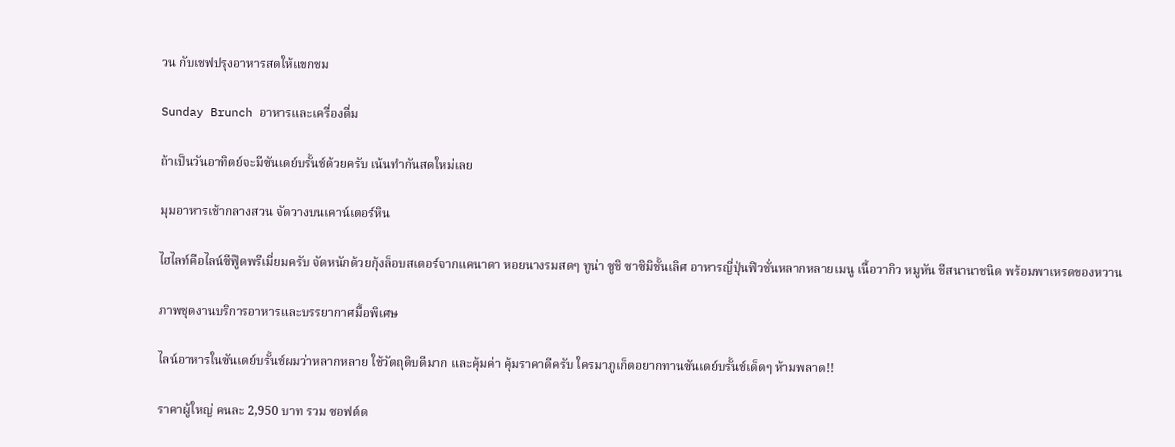วน กับเชฟปรุงอาหารสดให้แขกชม

Sunday Brunch อาหารและเครื่องดื่ม

ถ้าเป็นวันอาทิตย์จะมีซันเดย์บรั้นช์ด้วยครับ เน้นทำกันสดใหม่เลย

มุมอาหารเช้ากลางสวน จัดวางบนเคาน์เตอร์หิน

ไฮไลท์คือไลน์ซีฟู๊ดพรีเมี่ยมครับ จัดหนักด้วยกุ้งล็อบสเตอร์จากแคนาดา หอยนางรมสดๆ ทูน่า ซูชิ ซาซิมิชั้นเลิศ อาหารญี่ปุ่นฟิวชั่นหลากหลายเมนู เนื้อวากิว หมูหัน ชีสนานาชนิด พร้อมพาเหรดของหวาน

ภาพชุดงานบริการอาหารและบรรยากาศมื้อพิเศษ

ไลน์อาหารในซันเดย์บรั้นช์ผมว่าหลากหลาย ใช้วัตถุดิบดีมาก และคุ้มค่า คุ้มราคาดีครับ ใครมาภูเก็ตอยากทานซันเดย์บรั้นช์เด็ดๆ ห้ามพลาด!!

ราคาผู้ใหญ่ คนละ 2,950 บาท รวม ซอฟต์ด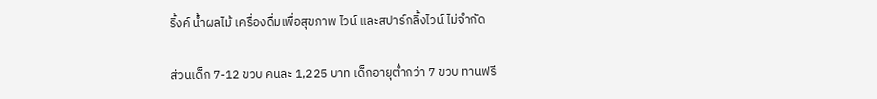ริ้งค์ น้ำผลไม้ เครื่องดื่มเพื่อสุขภาพ ไวน์ และสปาร์กลิ้งไวน์ ไม่จำกัด

ส่วนเด็ก 7-12 ขวบ คนละ 1,225 บาท เด็กอายุต่ำกว่า 7 ขวบ ทานฟรี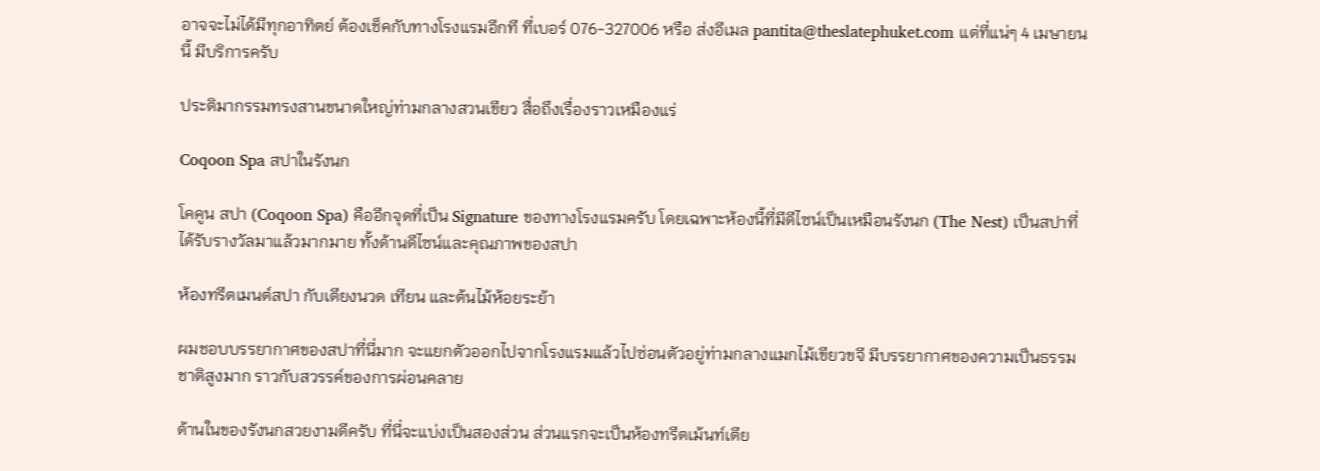อาจจะไม่ได้มีทุกอาทิตย์ ต้องเช็คกับทางโรงแรมอีกที ที่เบอร์ 076-327006 หรือ ส่งอีเมล pantita@theslatephuket.com แต่ที่แน่ๆ 4 เมษายนนี้ มีบริการครับ

ประติมากรรมทรงสานขนาดใหญ่ท่ามกลางสวนเขียว สื่อถึงเรื่องราวเหมืองแร่

Coqoon Spa สปาในรังนก

โคคูน สปา (Coqoon Spa) คืออีกจุดที่เป็น Signature ของทางโรงแรมครับ โดยเฉพาะห้องนี้ที่มีดีไซน์เป็นเหมือนรังนก (The Nest) เป็นสปาที่ได้รับรางวัลมาแล้วมากมาย ทั้งด้านดีไซน์และคุณภาพของสปา

ห้องทรีตเมนต์สปา กับเตียงนวด เทียน และต้นไม้ห้อยระย้า

ผมชอบบรรยากาศของสปาที่นี่มาก จะแยกตัวออกไปจากโรงแรมแล้วไปซ่อนตัวอยู่ท่ามกลางแมกไม้เขียวขจี มีบรรยากาศของความเป็นธรรมชาติสูงมาก ราวกับสวรรค์ของการผ่อนคลาย

ด้านในของรังนกสวยงามดีครับ ที่นี่จะแบ่งเป็นสองส่วน ส่วนแรกจะเป็นห้องทรีตเม้นท์เตีย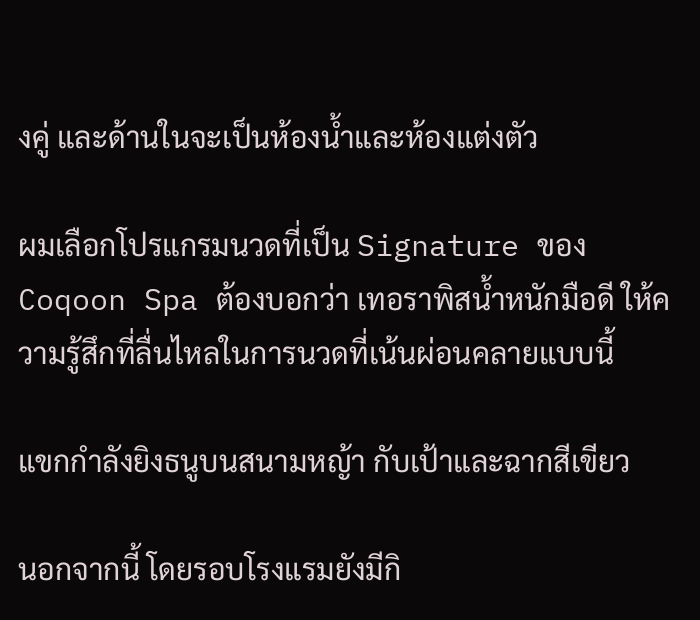งคู่ และด้านในจะเป็นห้องน้ำและห้องแต่งตัว

ผมเลือกโปรแกรมนวดที่เป็น Signature ของ Coqoon Spa ต้องบอกว่า เทอราพิสน้ำหนักมือดี ให้ความรู้สึกที่ลื่นไหลในการนวดที่เน้นผ่อนคลายแบบนี้

แขกกำลังยิงธนูบนสนามหญ้า กับเป้าและฉากสีเขียว

นอกจากนี้ โดยรอบโรงแรมยังมีกิ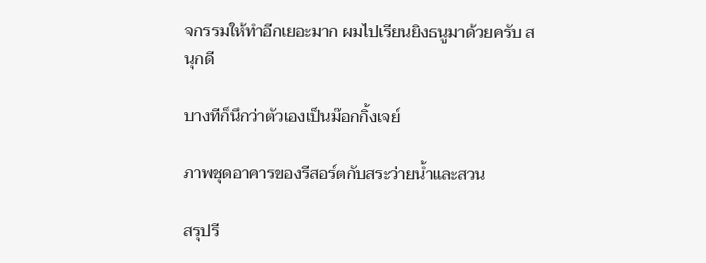จกรรมให้ทำอีกเยอะมาก ผมไปเรียนยิงธนูมาด้วยครับ สนุกดี

บางทีก็นึกว่าตัวเองเป็นม๊อกกิ้งเจย์

ภาพชุดอาคารของรีสอร์ตกับสระว่ายน้ำและสวน

สรุปรี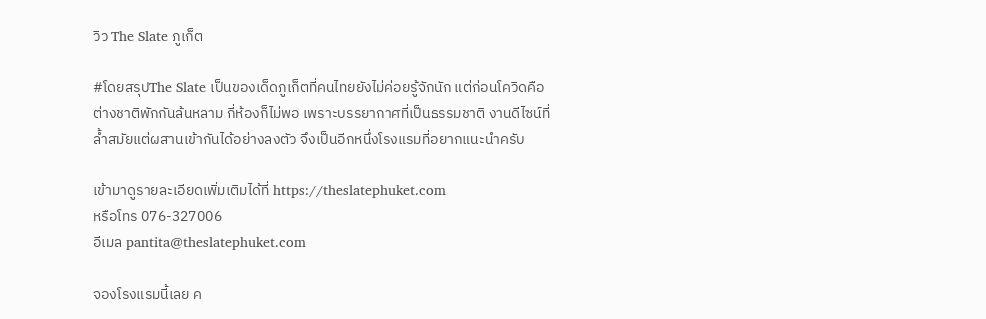วิว The Slate ภูเก็ต

#โดยสรุปThe Slate เป็นของเด็ดภูเก็ตที่คนไทยยังไม่ค่อยรู้จักนัก แต่ก่อนโควิดคือต่างชาติพักกันล้นหลาม กี่ห้องก็ไม่พอ เพราะบรรยากาศที่เป็นธรรมชาติ งานดีไซน์ที่ล้ำสมัยแต่ผสานเข้ากันได้อย่างลงตัว จึงเป็นอีกหนึ่งโรงแรมที่อยากแนะนำครับ

เข้ามาดูรายละเอียดเพิ่มเติมได้ที่ https://theslatephuket.com
หรือโทร 076-327006
อีเมล pantita@theslatephuket.com

จองโรงแรมนี้เลย ค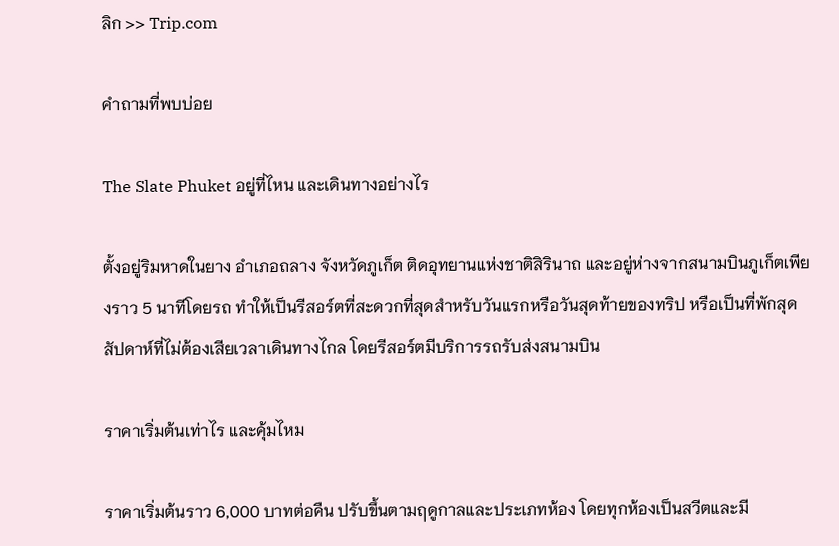ลิก >> Trip.com

คำถามที่พบบ่อย

The Slate Phuket อยู่ที่ไหน และเดินทางอย่างไร

ตั้งอยู่ริมหาดในยาง อำเภอถลาง จังหวัดภูเก็ต ติดอุทยานแห่งชาติสิรินาถ และอยู่ห่างจากสนามบินภูเก็ตเพียงราว 5 นาทีโดยรถ ทำให้เป็นรีสอร์ตที่สะดวกที่สุดสำหรับวันแรกหรือวันสุดท้ายของทริป หรือเป็นที่พักสุดสัปดาห์ที่ไม่ต้องเสียเวลาเดินทางไกล โดยรีสอร์ตมีบริการรถรับส่งสนามบิน

ราคาเริ่มต้นเท่าไร และคุ้มไหม

ราคาเริ่มต้นราว 6,000 บาทต่อคืน ปรับขึ้นตามฤดูกาลและประเภทห้อง โดยทุกห้องเป็นสวีตและมี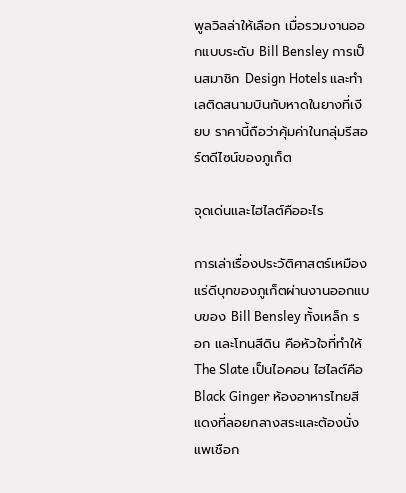พูลวิลล่าให้เลือก เมื่อรวมงานออกแบบระดับ Bill Bensley การเป็นสมาชิก Design Hotels และทำเลติดสนามบินกับหาดในยางที่เงียบ ราคานี้ถือว่าคุ้มค่าในกลุ่มรีสอร์ตดีไซน์ของภูเก็ต

จุดเด่นและไฮไลต์คืออะไร

การเล่าเรื่องประวัติศาสตร์เหมืองแร่ดีบุกของภูเก็ตผ่านงานออกแบบของ Bill Bensley ทั้งเหล็ก รอก และโทนสีดิน คือหัวใจที่ทำให้ The Slate เป็นไอคอน ไฮไลต์คือ Black Ginger ห้องอาหารไทยสีแดงที่ลอยกลางสระและต้องนั่งแพเชือก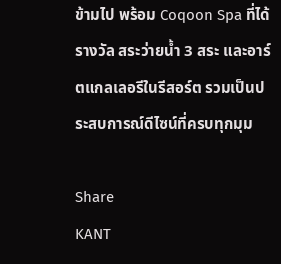ข้ามไป พร้อม Coqoon Spa ที่ได้รางวัล สระว่ายน้ำ 3 สระ และอาร์ตแกลเลอรีในรีสอร์ต รวมเป็นประสบการณ์ดีไซน์ที่ครบทุกมุม

Share
KANT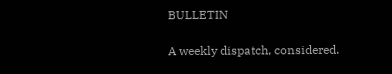BULLETIN

A weekly dispatch, considered.